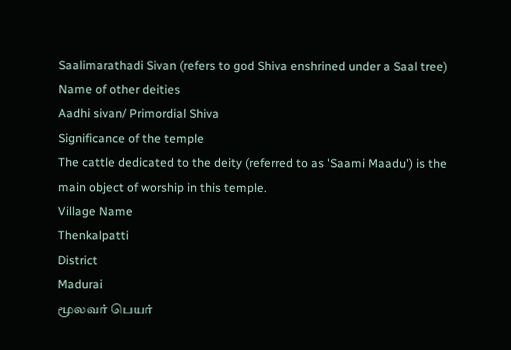Saalimarathadi Sivan (refers to god Shiva enshrined under a Saal tree)
Name of other deities
Aadhi sivan/ Primordial Shiva
Significance of the temple
The cattle dedicated to the deity (referred to as 'Saami Maadu') is the main object of worship in this temple.
Village Name
Thenkalpatti
District
Madurai
மூலவர் பெயர்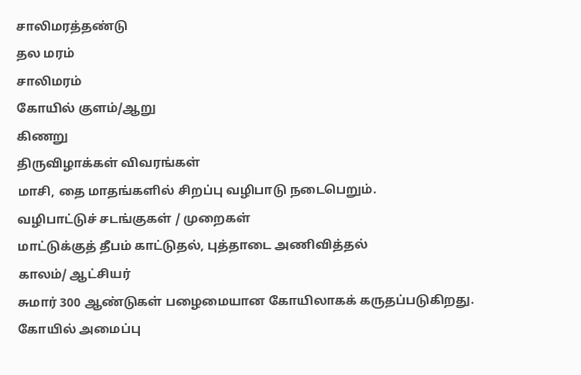சாலிமரத்தண்டு
தல மரம்
சாலிமரம்
கோயில் குளம்/ஆறு
கிணறு
திருவிழாக்கள் விவரங்கள்
மாசி, தை மாதங்களில் சிறப்பு வழிபாடு நடைபெறும்.
வழிபாட்டுச் சடங்குகள் / முறைகள்
மாட்டுக்குத் தீபம் காட்டுதல், புத்தாடை அணிவித்தல்
காலம்/ ஆட்சியர்
சுமார் 300 ஆண்டுகள் பழைமையான கோயிலாகக் கருதப்படுகிறது.
கோயில் அமைப்பு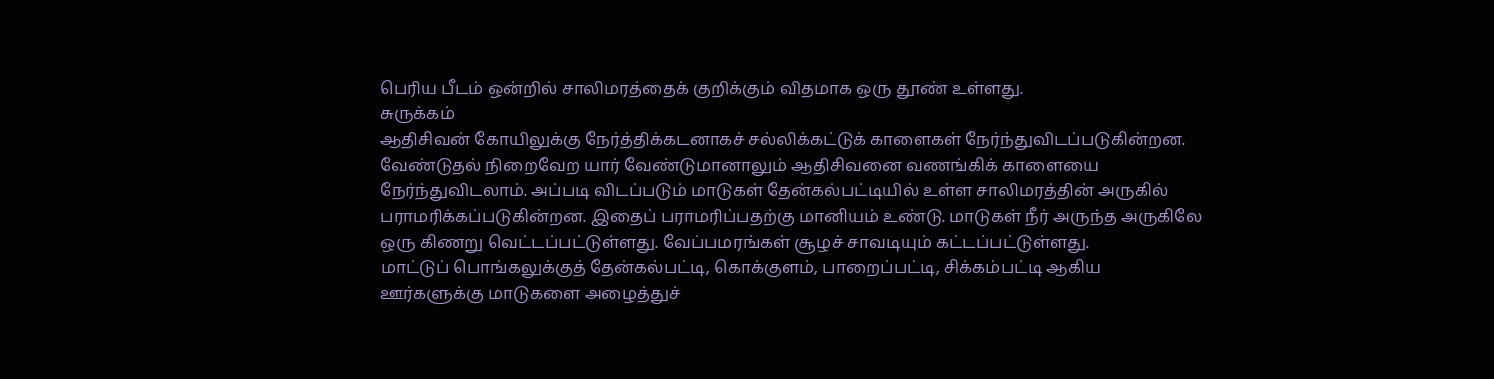பெரிய பீடம் ஒன்றில் சாலிமரத்தைக் குறிக்கும் விதமாக ஒரு தூண் உள்ளது.
சுருக்கம்
ஆதிசிவன் கோயிலுக்கு நேர்த்திக்கடனாகச் சல்லிக்கட்டுக் காளைகள் நேர்ந்துவிடப்படுகின்றன. வேண்டுதல் நிறைவேற யார் வேண்டுமானாலும் ஆதிசிவனை வணங்கிக் காளையை நேர்ந்துவிடலாம். அப்படி விடப்படும் மாடுகள் தேன்கல்பட்டியில் உள்ள சாலிமரத்தின் அருகில் பராமரிக்கப்படுகின்றன. இதைப் பராமரிப்பதற்கு மானியம் உண்டு. மாடுகள் நீர் அருந்த அருகிலே ஒரு கிணறு வெட்டப்பட்டுள்ளது. வேப்பமரங்கள் சூழச் சாவடியும் கட்டப்பட்டுள்ளது.
மாட்டுப் பொங்கலுக்குத் தேன்கல்பட்டி, கொக்குளம், பாறைப்பட்டி, சிக்கம்பட்டி ஆகிய ஊர்களுக்கு மாடுகளை அழைத்துச்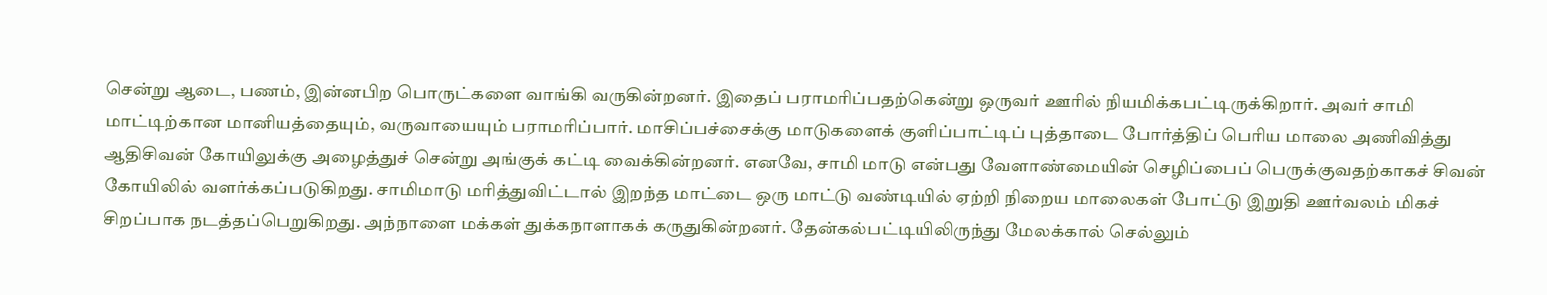சென்று ஆடை, பணம், இன்னபிற பொருட்களை வாங்கி வருகின்றனர். இதைப் பராமரிப்பதற்கென்று ஒருவர் ஊரில் நியமிக்கபட்டிருக்கிறார். அவர் சாமி மாட்டிற்கான மானியத்தையும், வருவாயையும் பராமரிப்பார். மாசிப்பச்சைக்கு மாடுகளைக் குளிப்பாட்டிப் புத்தாடை போர்த்திப் பெரிய மாலை அணிவித்து ஆதிசிவன் கோயிலுக்கு அழைத்துச் சென்று அங்குக் கட்டி வைக்கின்றனர். எனவே, சாமி மாடு என்பது வேளாண்மையின் செழிப்பைப் பெருக்குவதற்காகச் சிவன் கோயிலில் வளர்க்கப்படுகிறது. சாமிமாடு மரித்துவிட்டால் இறந்த மாட்டை ஒரு மாட்டு வண்டியில் ஏற்றி நிறைய மாலைகள் போட்டு இறுதி ஊர்வலம் மிகச் சிறப்பாக நடத்தப்பெறுகிறது. அந்நாளை மக்கள் துக்கநாளாகக் கருதுகின்றனர். தேன்கல்பட்டியிலிருந்து மேலக்கால் செல்லும்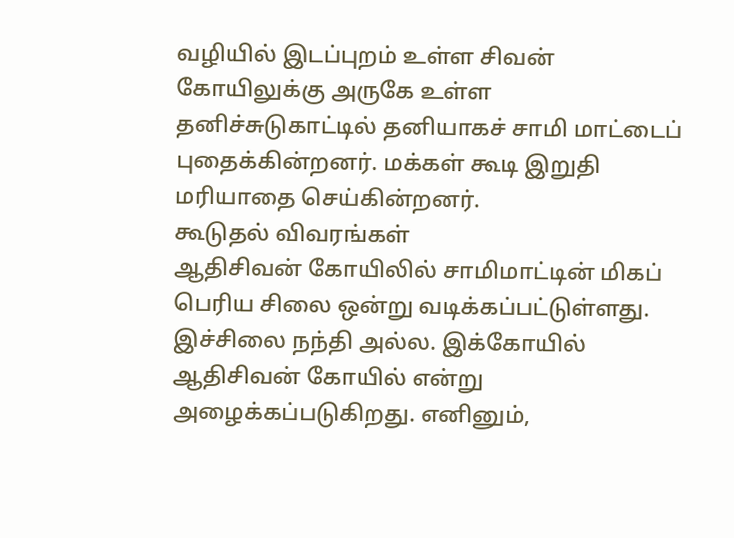வழியில் இடப்புறம் உள்ள சிவன் கோயிலுக்கு அருகே உள்ள தனிச்சுடுகாட்டில் தனியாகச் சாமி மாட்டைப் புதைக்கின்றனர். மக்கள் கூடி இறுதி மரியாதை செய்கின்றனர்.
கூடுதல் விவரங்கள்
ஆதிசிவன் கோயிலில் சாமிமாட்டின் மிகப் பெரிய சிலை ஒன்று வடிக்கப்பட்டுள்ளது. இச்சிலை நந்தி அல்ல. இக்கோயில் ஆதிசிவன் கோயில் என்று அழைக்கப்படுகிறது. எனினும்,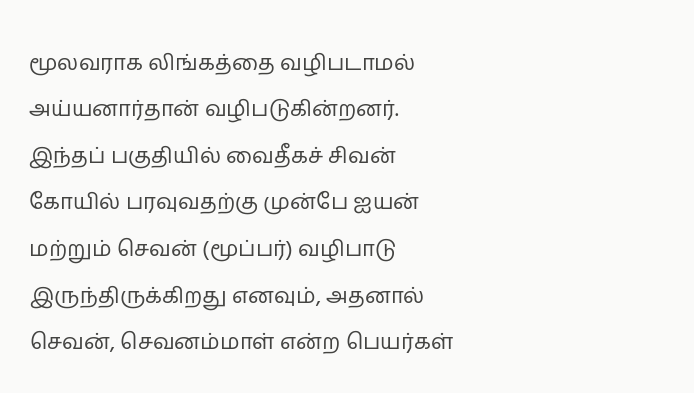மூலவராக லிங்கத்தை வழிபடாமல் அய்யனார்தான் வழிபடுகின்றனர். இந்தப் பகுதியில் வைதீகச் சிவன் கோயில் பரவுவதற்கு முன்பே ஐயன் மற்றும் செவன் (மூப்பர்) வழிபாடு இருந்திருக்கிறது எனவும், அதனால் செவன், செவனம்மாள் என்ற பெயர்கள்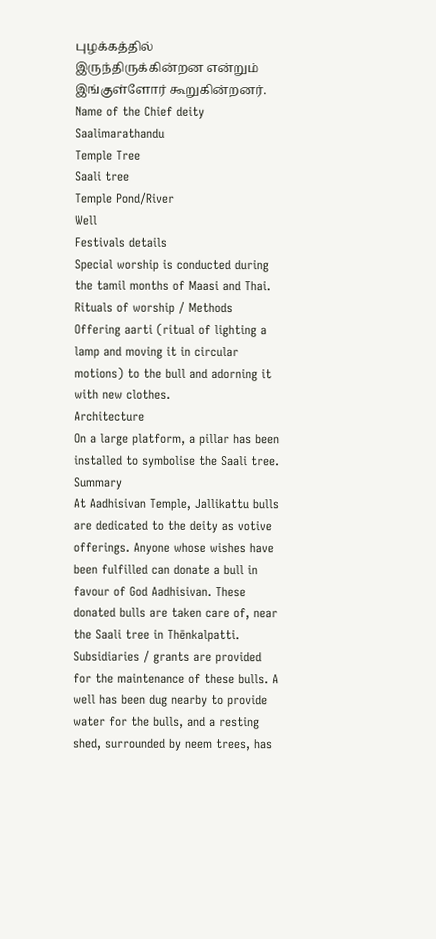புழக்கத்தில் இருந்திருக்கின்றன என்றும் இங்குள்ளோர் கூறுகின்றனர்.
Name of the Chief deity
Saalimarathandu
Temple Tree
Saali tree
Temple Pond/River
Well
Festivals details
Special worship is conducted during the tamil months of Maasi and Thai.
Rituals of worship / Methods
Offering aarti (ritual of lighting a lamp and moving it in circular motions) to the bull and adorning it with new clothes.
Architecture
On a large platform, a pillar has been installed to symbolise the Saali tree.
Summary
At Aadhisivan Temple, Jallikattu bulls are dedicated to the deity as votive offerings. Anyone whose wishes have been fulfilled can donate a bull in favour of God Aadhisivan. These donated bulls are taken care of, near the Saali tree in Thēnkalpatti. Subsidiaries / grants are provided for the maintenance of these bulls. A well has been dug nearby to provide water for the bulls, and a resting shed, surrounded by neem trees, has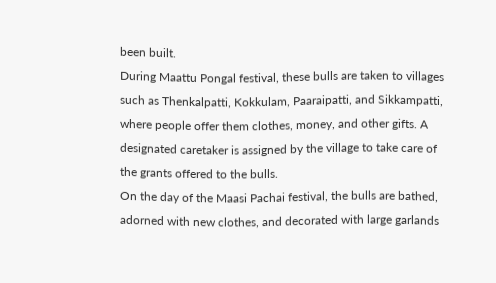been built.
During Maattu Pongal festival, these bulls are taken to villages such as Thenkalpatti, Kokkulam, Paaraipatti, and Sikkampatti, where people offer them clothes, money, and other gifts. A designated caretaker is assigned by the village to take care of the grants offered to the bulls.
On the day of the Maasi Pachai festival, the bulls are bathed, adorned with new clothes, and decorated with large garlands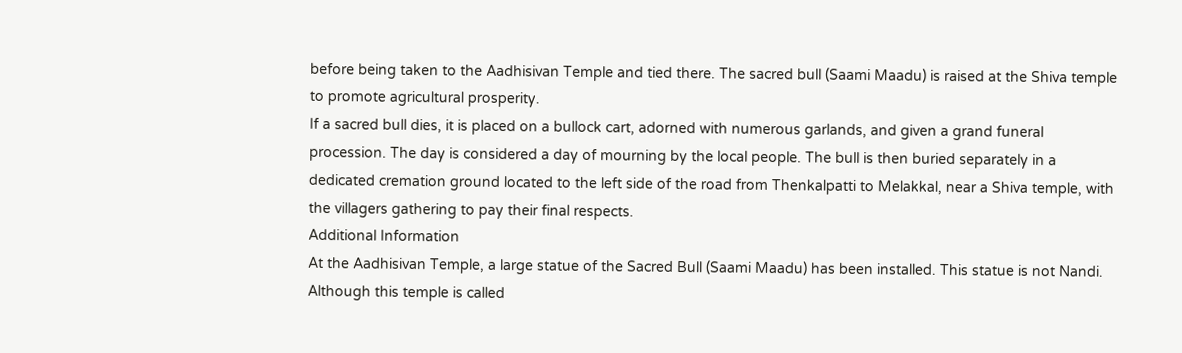before being taken to the Aadhisivan Temple and tied there. The sacred bull (Saami Maadu) is raised at the Shiva temple to promote agricultural prosperity.
If a sacred bull dies, it is placed on a bullock cart, adorned with numerous garlands, and given a grand funeral procession. The day is considered a day of mourning by the local people. The bull is then buried separately in a dedicated cremation ground located to the left side of the road from Thenkalpatti to Melakkal, near a Shiva temple, with the villagers gathering to pay their final respects.
Additional Information
At the Aadhisivan Temple, a large statue of the Sacred Bull (Saami Maadu) has been installed. This statue is not Nandi. Although this temple is called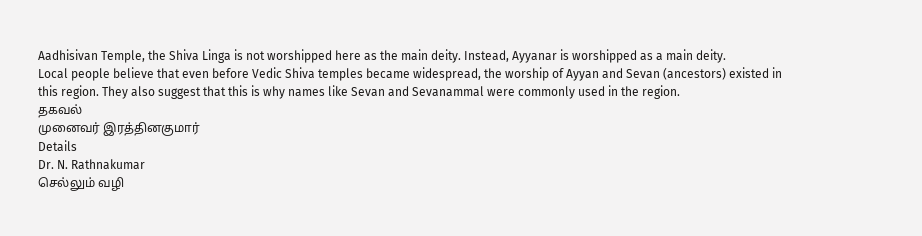Aadhisivan Temple, the Shiva Linga is not worshipped here as the main deity. Instead, Ayyanar is worshipped as a main deity.
Local people believe that even before Vedic Shiva temples became widespread, the worship of Ayyan and Sevan (ancestors) existed in this region. They also suggest that this is why names like Sevan and Sevanammal were commonly used in the region.
தகவல்
முனைவர் இரத்தினகுமார்
Details
Dr. N. Rathnakumar
செல்லும் வழி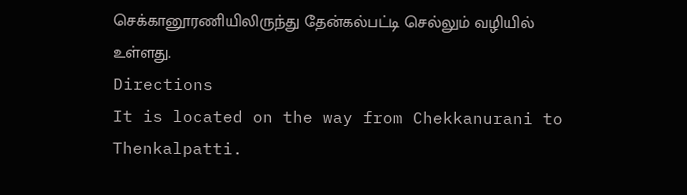செக்கானூரணியிலிருந்து தேன்கல்பட்டி செல்லும் வழியில் உள்ளது.
Directions
It is located on the way from Chekkanurani to Thenkalpatti.